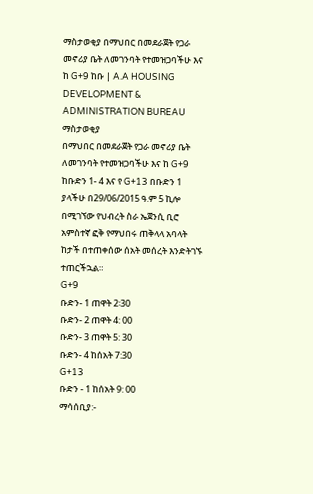ማስታወቂያ በማህበር በመደራጀት የጋራ መኖሪያ ቤት ለመገንባት የተመዝጋባችሁ እና ከ G+9 ከቡ | A.A HOUSING DEVELOPMENT & ADMINISTRATION BUREAU
ማስታወቂያ
በማህበር በመደራጀት የጋራ መኖሪያ ቤት ለመገንባት የተመዝጋባችሁ እና ከ G+9 ከቡድን 1- 4 እና የ G+13 በቡድን 1 ያላችሁ በ29/06/2015 ዓ.ም 5 ኪሎ በሚገኘው የህብረት ስራ ኤጀንሲ ቢሮ አምስተኛ ፎቅ የማህበሩ ጠቅላላ አባላት ከታች በተጠቀሰው ሰአት መሰረት እንድትገኙ ተጠርችኋል።
G+9
ቡድን- 1 ጠዋት 2፡30
ቡድን- 2 ጠዋት 4: 00
ቡድን- 3 ጠዋት 5: 30
ቡድን- 4 ከሰአት 7:30
G+13
ቡድን - 1 ከሰአት 9: 00
ማሳሰቢያ:-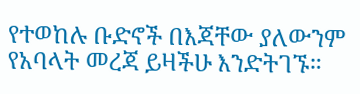የተወከሉ ቡድኖች በእጃቸው ያለውንም የአባላት መረጃ ይዛችሁ እንድትገኙ።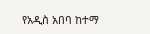የአዲስ አበባ ከተማ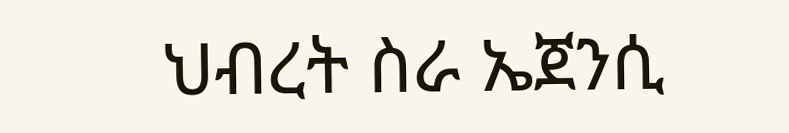ህብረት ስራ ኤጀንሲ